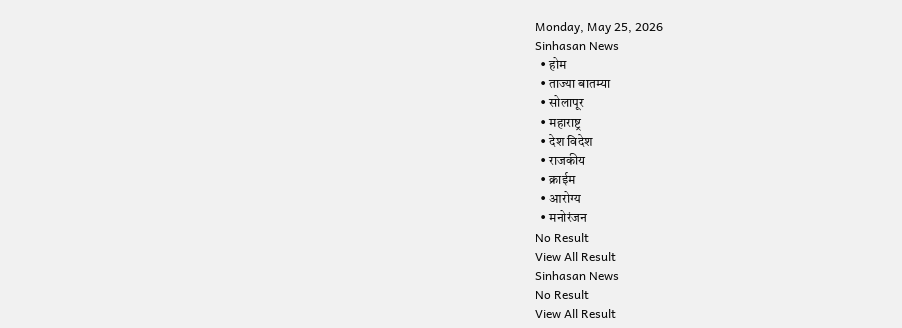Monday, May 25, 2026
Sinhasan News
  • होम
  • ताज्या बातम्या
  • सोलापूर
  • महाराष्ट्र
  • देश विदेश
  • राजकीय
  • क्राईम
  • आरोग्य
  • मनोरंजन
No Result
View All Result
Sinhasan News
No Result
View All Result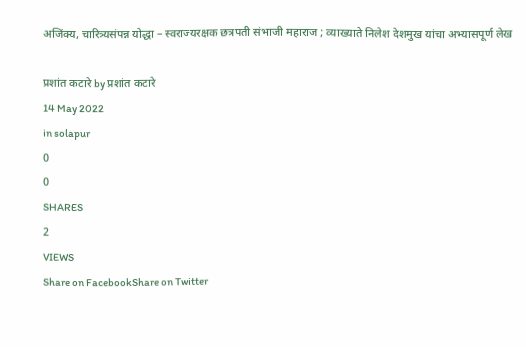अजिंक्य, चारित्र्यसंपन्न योद्धा – स्वराज्यरक्षक छत्रपती संभाजी महाराज ; व्याख्याते निलेश देशमुख यांचा अभ्यासपूर्ण लेख

प्रशांत कटारे by प्रशांत कटारे
14 May 2022
in solapur
0
0
SHARES
2
VIEWS
Share on FacebookShare on Twitter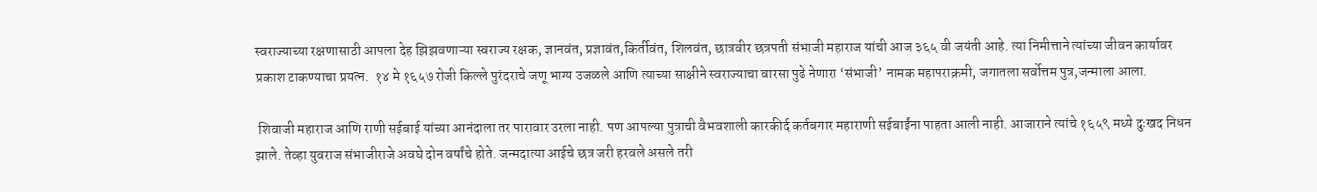स्वराज्याच्या रक्षणासाठी आपला देह झिझवणाऱ्या स्वराज्य रक्षक, ज्ञानवंत, प्रज्ञावंत,किर्तीवंत, शिलवंत, छात्रवीर छत्रपती संभाजी महाराज यांची आज ३६५ वी जयंती आहे. त्या निमीत्ताने त्यांच्या जीवन कार्यावर प्रकाश टाकण्याचा प्रयत्न.  १४ मे १६५७ रोजी किल्ले पुरंदराचे जणू भाग्य उजळले आणि त्याच्या साक्षीने स्वराज्याचा वारसा पुढे नेणारा ‘संभाजी’ नामक महापराक्रमी, जगातला सर्वोत्तम पुत्र,जन्माला आला.

 शिवाजी महाराज आणि राणी सईबाई यांच्या आनंदाला तर पारावार उरला नाही. पण आपल्या पुत्राची वैभवशाली कारकीर्द कर्तबगार महाराणी सईबाईंना पाहता आली नाही. आजाराने त्यांचे १६५९ मध्ये दुःखद निधन झाले. तेव्हा युवराज संभाजीराजे अवघे दोन वर्षांचे होते. जन्मदात्या आईचे छत्र जरी हरवले असले तरी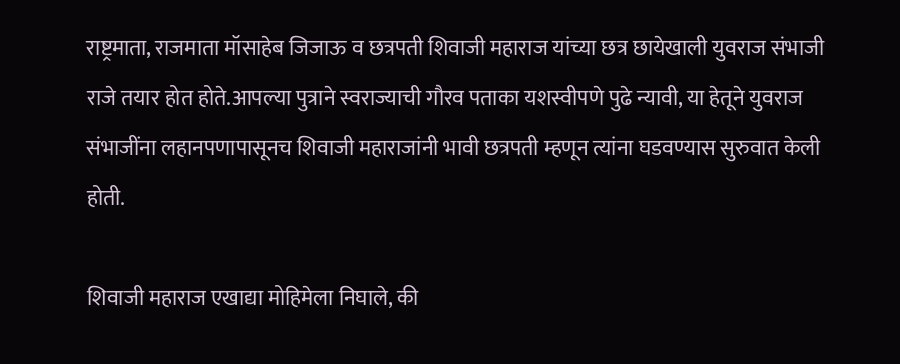राष्ट्रमाता, राजमाता मॉसाहेब जिजाऊ व छत्रपती शिवाजी महाराज यांच्या छत्र छायेखाली युवराज संभाजी राजे तयार होत होते.आपल्या पुत्राने स्वराज्याची गौरव पताका यशस्वीपणे पुढे न्यावी, या हेतूने युवराज संभाजींना लहानपणापासूनच शिवाजी महाराजांनी भावी छत्रपती म्हणून त्यांना घडवण्यास सुरुवात केली होती.

शिवाजी महाराज एखाद्या मोहिमेला निघाले, की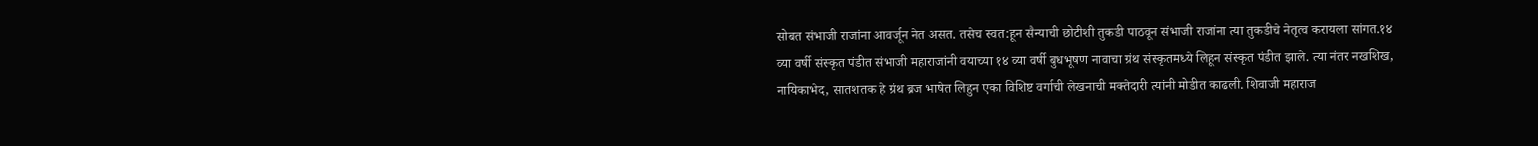सोबत संभाजी राजांना आवर्जून नेत असत. तसेच स्वत:हून सैन्याची छोटीशी तुकडी पाठवून संभाजी राजांना त्या तुकडीचे नेतृत्व करायला सांगत.१४ व्या वर्षी संस्कृत पंडीत संभाजी महाराजांनी वयाच्या १४ व्या वर्षी बुधभूषण नावाचा ग्रंथ संस्कृतमध्ये लिहून संस्कृत पंडीत झाले. त्या नंतर नखशिख, नायिकाभेद, सातशतक हे ग्रंथ ब्रज भाषेत लिहुन एका विशिष्ट वर्गाची लेखनाची मक्तेदारी त्यांनी मोडीत काढली. शिवाजी महाराज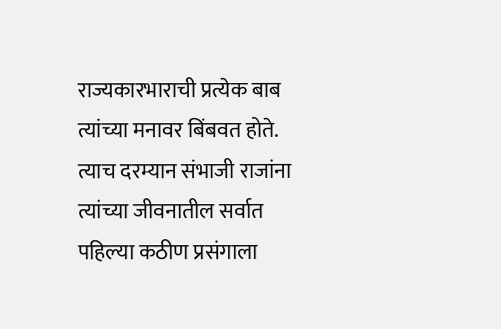राज्यकारभाराची प्रत्येक बाब त्यांच्या मनावर बिंबवत होते. त्याच दरम्यान संभाजी राजांना त्यांच्या जीवनातील सर्वात पहिल्या कठीण प्रसंगाला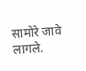सामोरे जावे लागले.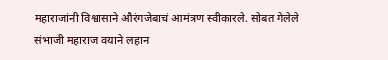महाराजांनी विश्वासाने औरंगजेबाचं आमंत्रण स्वीकारले. सोबत गेलेले संभाजी महाराज वयाने लहान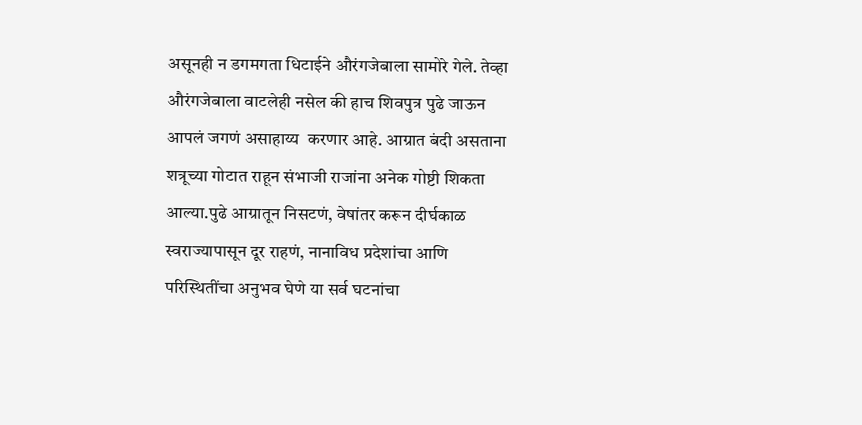असूनही न डगमगता धिटाईने औरंगजेबाला सामोरे गेले. तेव्हा औरंगजेबाला वाटलेही नसेल की हाच शिवपुत्र पुढे जाऊन आपलं जगणं असाहाय्य  करणार आहे. आग्रात बंदी असताना शत्रूच्या गोटात राहून संभाजी राजांना अनेक गोष्टी शिकता आल्या.पुढे आग्रातून निसटणं, वेषांतर करून दीर्घकाळ स्वराज्यापासून दूर राहणं, नानाविध प्रदेशांचा आणि परिस्थितींचा अनुभव घेणे या सर्व घटनांचा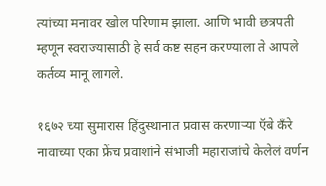त्यांच्या मनावर खोल परिणाम झाला. आणि भावी छत्रपती म्हणून स्वराज्यासाठी हे सर्व कष्ट सहन करण्याला ते आपले कर्तव्य मानू लागले.

१६७२ च्या सुमारास हिंदुस्थानात प्रवास करणाऱ्या ऍबे कँरे नावाच्या एका फ्रेंच प्रवाशांने संभाजी महाराजांचे केलेलं वर्णन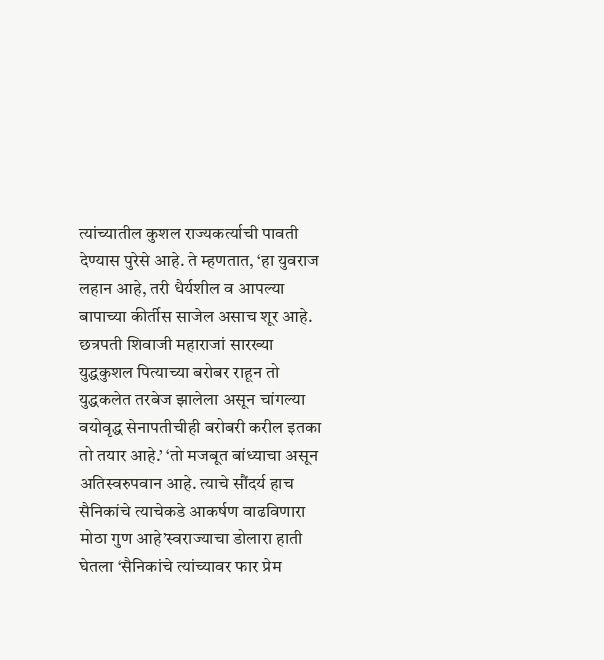त्यांच्यातील कुशल राज्यकर्त्याची पावती देण्यास पुरेसे आहे. ते म्हणतात, ‘हा युवराज लहान आहे, तरी धैर्यशील व आपल्या बापाच्या कीर्तीस साजेल असाच शूर आहे. छत्रपती शिवाजी महाराजां सारख्या युद्धकुशल पित्याच्या बरोबर राहून तो युद्धकलेत तरबेज झालेला असून चांगल्या वयोवृद्ध सेनापतीचीही बरोबरी करील इतका तो तयार आहे.’ ‘तो मजबूत बांध्याचा असून अतिस्वरुपवान आहे. त्याचे सौंदर्य हाच सैनिकांचे त्याचेकडे आकर्षण वाढविणारा मोठा गुण आहे’स्वराज्याचा डोलारा हाती घेतला ‘सैनिकांचे त्यांच्यावर फार प्रेम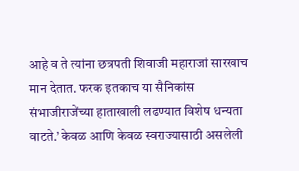आहे व ते त्यांना छत्रपती शिवाजी महाराजां सारखाच मान देतात. फरक इतकाच या सैनिकांस संभाजीराजेंच्या हाताखाली लढण्यात विशेष धन्यता वाटते.’ केवळ आणि केवळ स्वराज्यासाठी असलेली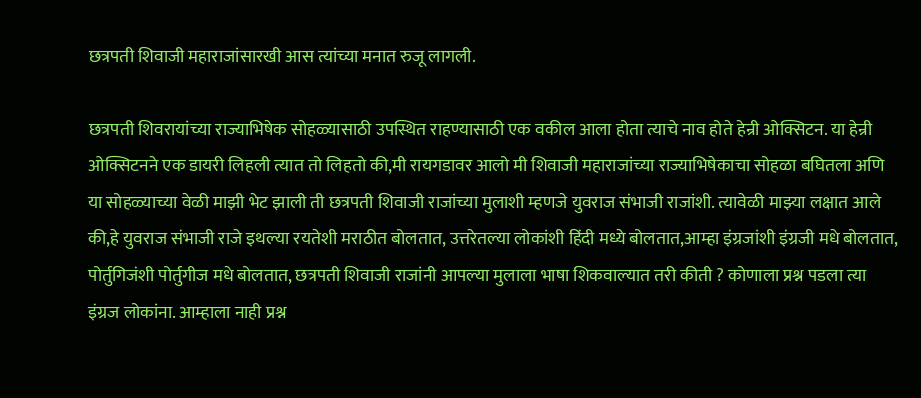छत्रपती शिवाजी महाराजांसारखी आस त्यांच्या मनात रुजू लागली.

छत्रपती शिवरायांच्या राज्याभिषेक सोहळ्यासाठी उपस्थित राहण्यासाठी एक वकील आला होता त्याचे नाव होते हेन्री ओक्सिटन. या हेन्री ओक्सिटनने एक डायरी लिहली त्यात तो लिहतो की,मी रायगडावर आलो मी शिवाजी महाराजांच्या राज्याभिषेकाचा सोहळा बघितला अणि या सोहळ्याच्या वेळी माझी भेट झाली ती छत्रपती शिवाजी राजांच्या मुलाशी म्हणजे युवराज संभाजी राजांशी. त्यावेळी माझ्या लक्षात आले की,हे युवराज संभाजी राजे इथल्या रयतेशी मराठीत बोलतात, उत्तरेतल्या लोकांशी हिंदी मध्ये बोलतात,आम्हा इंग्रजांशी इंग्रजी मधे बोलतात, पोर्तुगिजंशी पोर्तुगीज मधे बोलतात, छत्रपती शिवाजी राजांनी आपल्या मुलाला भाषा शिकवाल्यात तरी कीती ? कोणाला प्रश्न पडला त्या इंग्रज लोकांना. आम्हाला नाही प्रश्न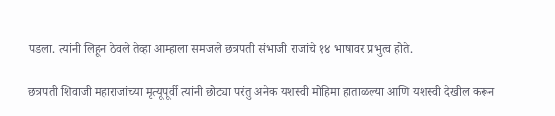पडला. त्यांनी लिहून ठेवले तेव्हा आम्हाला समजले छत्रपती संभाजी राजांचे १४ भाषावर प्रभुत्व होते.

छत्रपती शिवाजी महाराजांच्या मृत्यूपूर्वी त्यांनी छोट्या परंतु अनेक यशस्वी मोहिमा हाताळल्या आणि यशस्वी देखील करून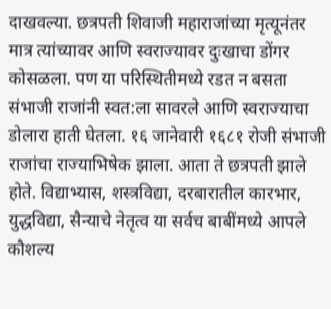दाखवल्या. छत्रपती शिवाजी महाराजांच्या मृत्यूनंतर मात्र त्यांच्यावर आणि स्वराज्यावर दुःखाचा डोंगर कोसळला. पण या परिस्थितीमध्ये रडत न बसता संभाजी राजांनी स्वत:ला सावरले आणि स्वराज्याचा डोलारा हाती घेतला. १६ जानेवारी १६८१ रोजी संभाजी राजांचा राज्याभिषेक झाला. आता ते छत्रपती झाले होते. विद्याभ्यास, शस्त्रविद्या, दरबारातील कारभार, युद्धविद्या, सैन्याचे नेतृत्व या सर्वच बाबींमध्ये आपले कौशल्य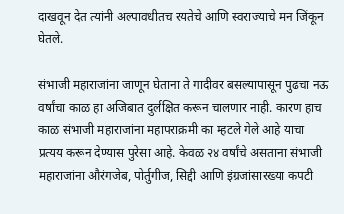दाखवून देत त्यांनी अल्पावधीतच रयतेचे आणि स्वराज्याचे मन जिंकून घेतले.

संभाजी महाराजांना जाणून घेताना ते गादीवर बसल्यापासून पुढचा नऊ वर्षांचा काळ हा अजिबात दुर्लक्षित करून चालणार नाही. कारण हाच काळ संभाजी महाराजांना महापराक्रमी का म्हटले गेले आहे याचा प्रत्यय करून देण्यास पुरेसा आहे. केवळ २४ वर्षांचे असताना संभाजी महाराजांना औरंगजेब, पोर्तुगीज, सिद्दी आणि इंग्रजांसारख्या कपटी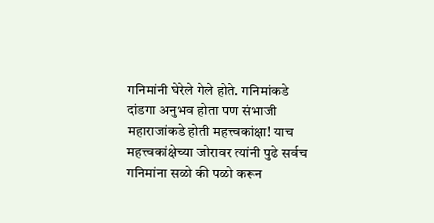गनिमांनी घेरेले गेले होते. गनिमांकडे दांडगा अनुभव होता पण संभाजी महाराजांकडे होती महत्त्वकांक्षा! याच महत्त्वकांक्षेच्या जोरावर त्यांनी पुढे सर्वच गनिमांना सळो की पळो करून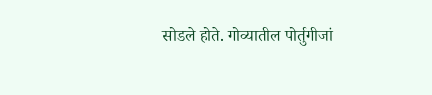सोडले होते. गोव्यातील पोर्तुगीजां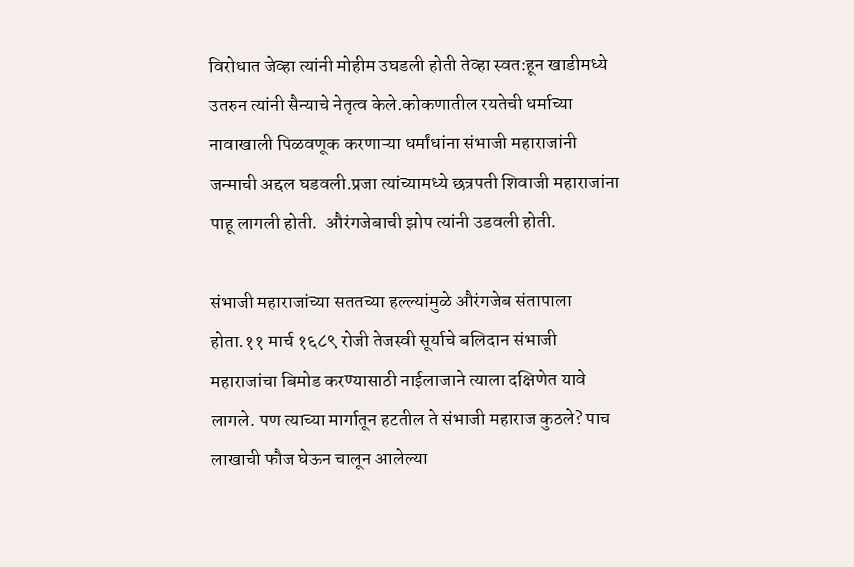विरोधात जेव्हा त्यांनी मोहीम उघडली होती तेव्हा स्वत:हून खाडीमध्ये उतरुन त्यांनी सैन्याचे नेतृत्व केले.कोकणातील रयतेची धर्माच्या नावाखाली पिळवणूक करणाऱ्या धर्मांधांना संभाजी महाराजांनी जन्माची अद्दल घडवली.प्रजा त्यांच्यामध्ये छत्रपती शिवाजी महाराजांना पाहू लागली होती.  औरंगजेबाची झोप त्यांनी उडवली होती.

संभाजी महाराजांच्या सततच्या हल्ल्यांमुळे औरंगजेब संतापाला होता.११ मार्च १६८९ रोजी तेजस्वी सूर्याचे बलिदान संभाजी महाराजांचा बिमोड करण्यासाठी नाईलाजाने त्याला दक्षिणेत यावे लागले. पण त्याच्या मार्गातून हटतील ते संभाजी महाराज कुठले? पाच लाखाची फौज घेऊन चालून आलेल्या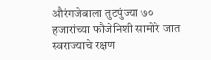औरंगजेबाला तुटपुंज्या ७० हजारांच्या फौजेनिशी सामोरे जात स्वराज्याचे रक्षण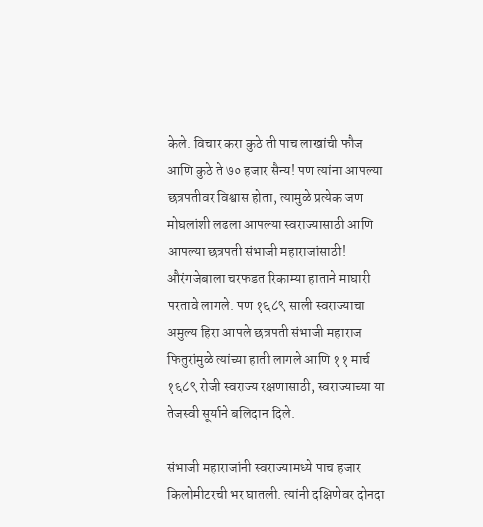केले. विचार करा कुठे ती पाच लाखांची फौज आणि कुठे ते ७० हजार सैन्य! पण त्यांना आपल्या छत्रपतीवर विश्वास होता, त्यामुळे प्रत्येक जण मोघलांशी लढला आपल्या स्वराज्यासाठी आणि आपल्या छत्रपती संभाजी महाराजांसाठी! औरंगजेबाला चरफडत रिकाम्या हाताने माघारी परतावे लागले. पण १६८९ साली स्वराज्याचा अमुल्य हिरा आपले छत्रपती संभाजी महाराज फितुरांमुळे त्यांच्या हाती लागले आणि ११ मार्च १६८९ रोजी स्वराज्य रक्षणासाठी, स्वराज्याच्या या तेजस्वी सूर्याने बलिदान दिले.

संभाजी महाराजांनी स्वराज्यामध्ये पाच हजार किलोमीटरची भर घातली. त्यांनी दक्षिणेवर दोनदा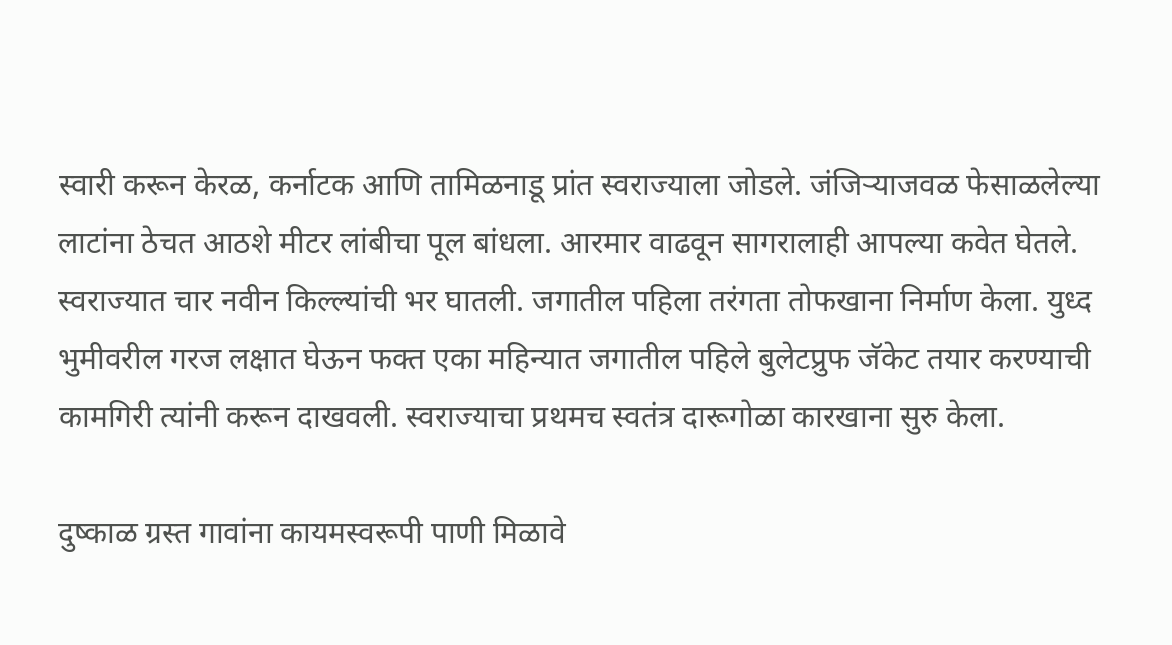स्वारी करून केरळ, कर्नाटक आणि तामिळनाडू प्रांत स्वराज्याला जोडले. जंजिऱ्याजवळ फेसाळलेल्या लाटांना ठेचत आठशे मीटर लांबीचा पूल बांधला. आरमार वाढवून सागरालाही आपल्या कवेत घेतले. स्वराज्यात चार नवीन किल्ल्यांची भर घातली. जगातील पहिला तरंगता तोफखाना निर्माण केला. युध्द भुमीवरील गरज लक्षात घेऊन फक्त एका महिन्यात जगातील पहिले बुलेटप्रुफ जॅकेट तयार करण्याची कामगिरी त्यांनी करून दाखवली. स्वराज्याचा प्रथमच स्वतंत्र दारूगोळा कारखाना सुरु केला.

दुष्काळ ग्रस्त गावांना कायमस्वरूपी पाणी मिळावे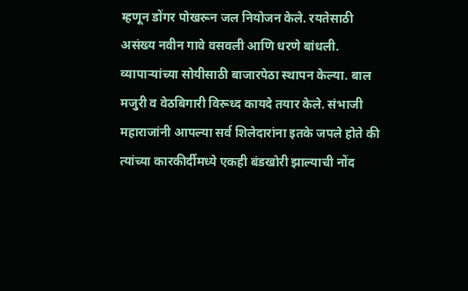म्हणून डोंगर पोखरून जल नियोजन केले. रयतेसाठी असंख्य नवीन गावे वसवली आणि धरणे बांधली. व्यापाऱ्यांच्या सोयीसाठी बाजारपेठा स्थापन केल्या. बाल मजुरी व वेठबिगारी विरूध्द कायदे तयार केले. संभाजी महाराजांनी आपल्या सर्व शिलेदारांना इतके जपले होते की त्यांच्या कारकीर्दीमध्ये एकही बंडखोरी झाल्याची नोंद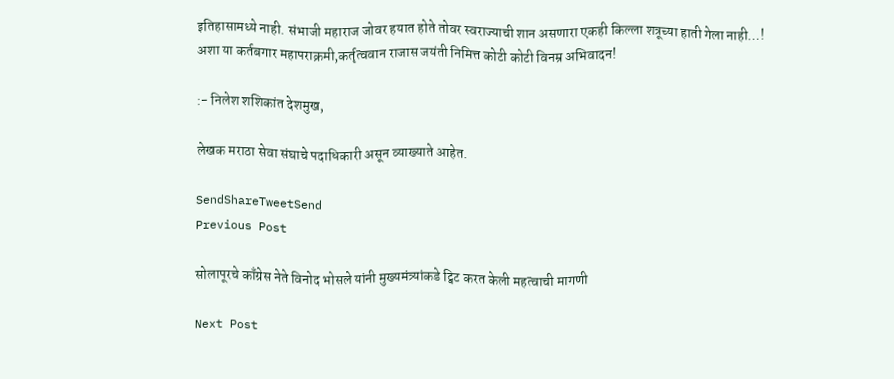इतिहासामध्ये नाही. संभाजी महाराज जोवर हयात होते तोवर स्वराज्याची शान असणारा एकही किल्ला शत्रूच्या हाती गेला नाही…! अशा या कर्तबगार महापराक्रमी,कर्तृत्ववान राजास जयंती निमित्त कोटी कोटी विनम्र अभिवादन!

:- निलेश शशिकांत देशमुख,

लेखक मराठा सेवा संघाचे पदाधिकारी असून व्याख्याते आहेत.

SendShareTweetSend
Previous Post

सोलापूरचे काँग्रेस नेते विनोद भोसले यांनी मुख्यमंत्र्यांकडे ट्विट करत केली महत्वाची मागणी

Next Post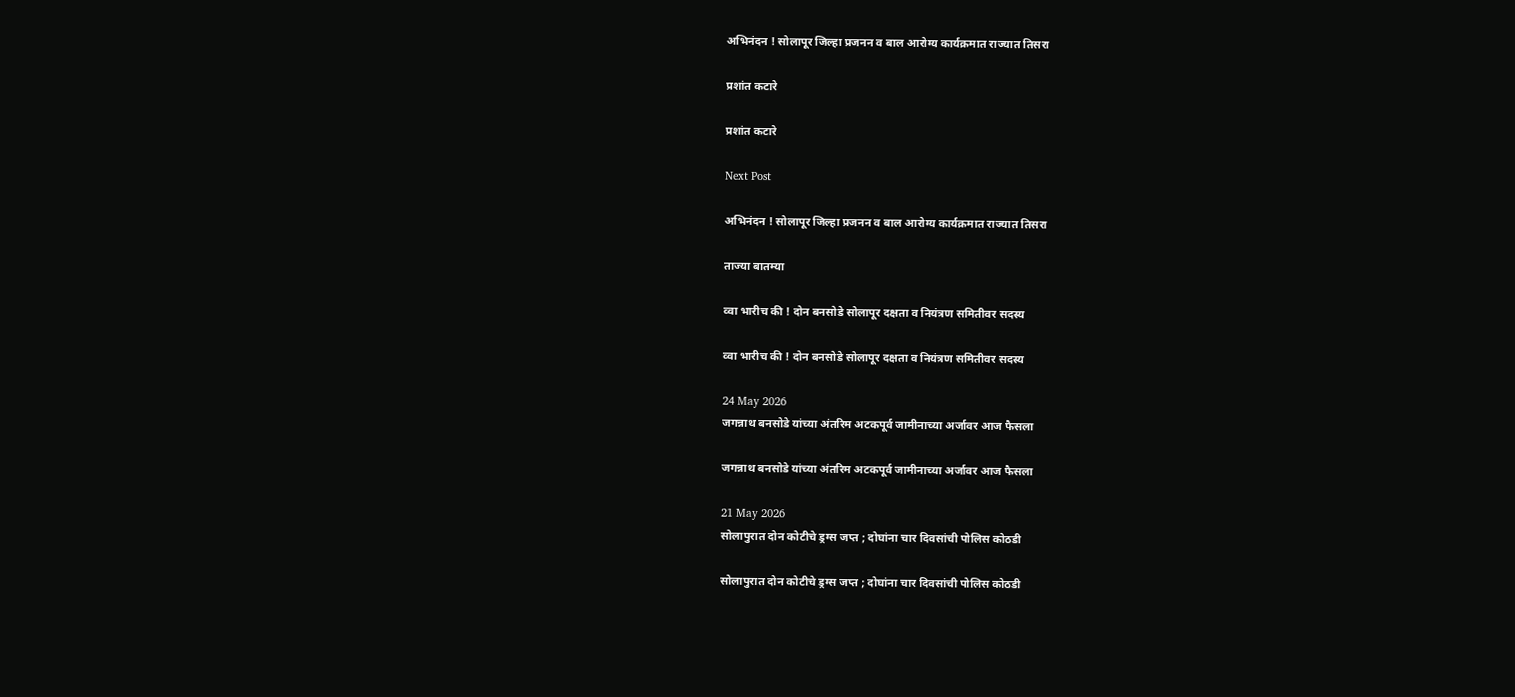अभिनंदन ! सोलापूर जिल्हा प्रजनन व बाल आरोग्य कार्यक्रमात राज्यात तिसरा

प्रशांत कटारे

प्रशांत कटारे

Next Post

अभिनंदन ! सोलापूर जिल्हा प्रजनन व बाल आरोग्य कार्यक्रमात राज्यात तिसरा

ताज्या बातम्या

व्वा भारीच की ! दोन बनसोडे सोलापूर दक्षता व नियंत्रण समितीवर सदस्य

व्वा भारीच की ! दोन बनसोडे सोलापूर दक्षता व नियंत्रण समितीवर सदस्य

24 May 2026
जगन्नाथ बनसोडे यांच्या अंतरिम अटकपूर्व जामीनाच्या अर्जावर आज फैसला

जगन्नाथ बनसोडे यांच्या अंतरिम अटकपूर्व जामीनाच्या अर्जावर आज फैसला

21 May 2026
सोलापुरात दोन कोटीचे ड्रग्स जप्त ; दोघांना चार दिवसांची पोलिस कोठडी

सोलापुरात दोन कोटीचे ड्रग्स जप्त ; दोघांना चार दिवसांची पोलिस कोठडी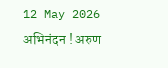12 May 2026
अभिनंदन ! अरुण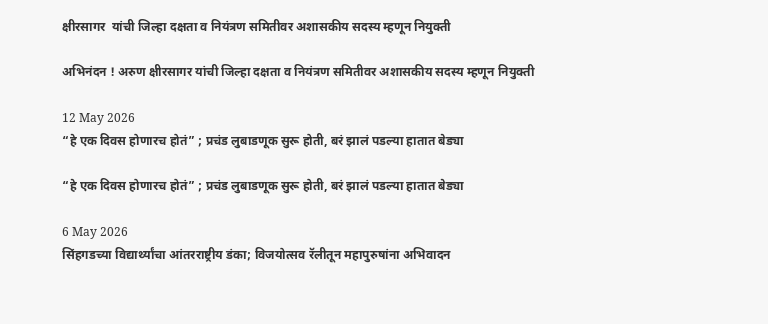क्षीरसागर  यांची जिल्हा दक्षता व नियंत्रण समितीवर अशासकीय सदस्य म्हणून नियुक्ती

अभिनंदन ! अरुण क्षीरसागर यांची जिल्हा दक्षता व नियंत्रण समितीवर अशासकीय सदस्य म्हणून नियुक्ती

12 May 2026
“हे एक दिवस होणारच होतं” ; प्रचंड लुबाडणूक सुरू होती, बरं झालं पडल्या हातात बेड्या

“हे एक दिवस होणारच होतं” ; प्रचंड लुबाडणूक सुरू होती, बरं झालं पडल्या हातात बेड्या

6 May 2026
सिंहगडच्या विद्यार्थ्यांचा आंतरराष्ट्रीय डंका; विजयोत्सव रॅलीतून महापुरुषांना अभिवादन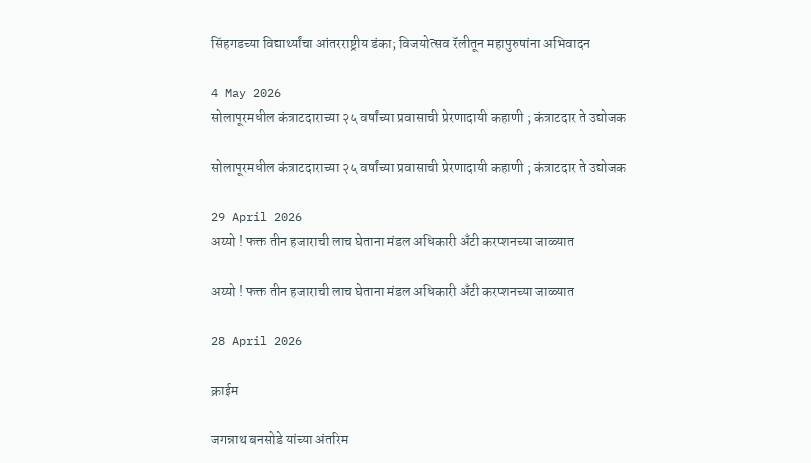सिंहगडच्या विद्यार्थ्यांचा आंतरराष्ट्रीय डंका; विजयोत्सव रॅलीतून महापुरुषांना अभिवादन

4 May 2026
सोलापूरमधील कंत्राटदाराच्या २५ वर्षांच्या प्रवासाची प्रेरणादायी कहाणी ; कंत्राटदार ते उद्योजक

सोलापूरमधील कंत्राटदाराच्या २५ वर्षांच्या प्रवासाची प्रेरणादायी कहाणी ; कंत्राटदार ते उद्योजक

29 April 2026
अय्यो ! फक्त तीन हजाराची लाच घेताना मंडल अधिकारी अँटी करप्शनच्या जाळ्यात

अय्यो ! फक्त तीन हजाराची लाच घेताना मंडल अधिकारी अँटी करप्शनच्या जाळ्यात

28 April 2026

क्राईम

जगन्नाथ बनसोडे यांच्या अंतरिम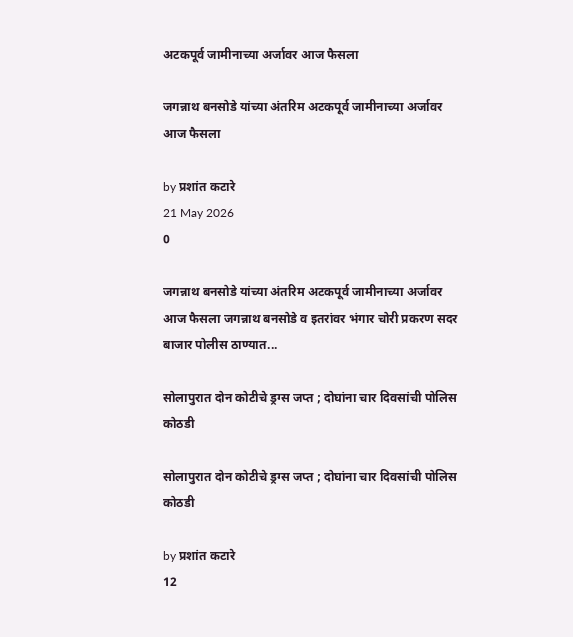अटकपूर्व जामीनाच्या अर्जावर आज फैसला

जगन्नाथ बनसोडे यांच्या अंतरिम अटकपूर्व जामीनाच्या अर्जावर आज फैसला

by प्रशांत कटारे
21 May 2026
0

जगन्नाथ बनसोडे यांच्या अंतरिम अटकपूर्व जामीनाच्या अर्जावर आज फैसला जगन्नाथ बनसोडे व इतरांवर भंगार चोरी प्रकरण सदर बाजार पोलीस ठाण्यात...

सोलापुरात दोन कोटीचे ड्रग्स जप्त ; दोघांना चार दिवसांची पोलिस कोठडी

सोलापुरात दोन कोटीचे ड्रग्स जप्त ; दोघांना चार दिवसांची पोलिस कोठडी

by प्रशांत कटारे
12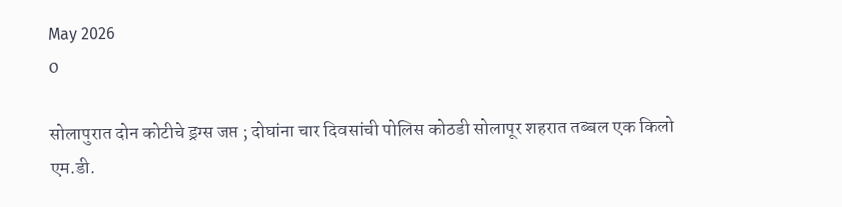May 2026
0

सोलापुरात दोन कोटीचे ड्रग्स जप्त ; दोघांना चार दिवसांची पोलिस कोठडी सोलापूर शहरात तब्बल एक किलो एम.डी.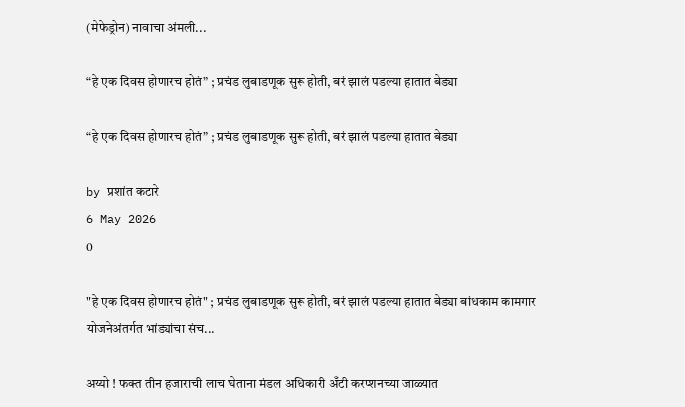(मेफेड्रोन) नावाचा अंमली...

“हे एक दिवस होणारच होतं” ; प्रचंड लुबाडणूक सुरू होती, बरं झालं पडल्या हातात बेड्या

“हे एक दिवस होणारच होतं” ; प्रचंड लुबाडणूक सुरू होती, बरं झालं पडल्या हातात बेड्या

by प्रशांत कटारे
6 May 2026
0

"हे एक दिवस होणारच होतं" ; प्रचंड लुबाडणूक सुरू होती, बरं झालं पडल्या हातात बेड्या बांधकाम कामगार योजनेअंतर्गत भांड्यांचा संच...

अय्यो ! फक्त तीन हजाराची लाच घेताना मंडल अधिकारी अँटी करप्शनच्या जाळ्यात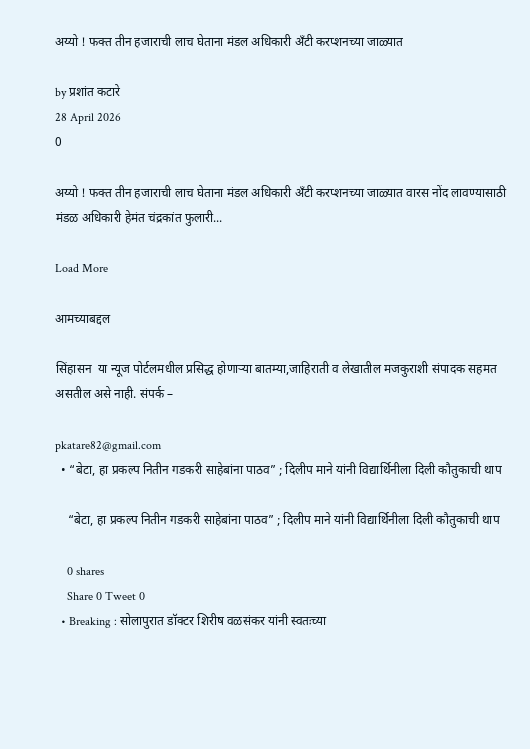अय्यो ! फक्त तीन हजाराची लाच घेताना मंडल अधिकारी अँटी करप्शनच्या जाळ्यात

by प्रशांत कटारे
28 April 2026
0

अय्यो ! फक्त तीन हजाराची लाच घेताना मंडल अधिकारी अँटी करप्शनच्या जाळ्यात वारस नोंद लावण्यासाठी मंडळ अधिकारी हेमंत चंद्रकांत फुलारी...

Load More

आमच्याबद्दल

सिंहासन  या न्यूज पोर्टलमधील प्रसिद्ध होणाऱ्या बातम्या,जाहिराती व लेखातील मजकुराशी संपादक सहमत असतील असे नाही. संपर्क –

pkatare82@gmail.com
  • “बेटा, हा प्रकल्प नितीन गडकरी साहेबांना पाठव” ; दिलीप माने यांनी विद्यार्थिनीला दिली कौतुकाची थाप

    “बेटा, हा प्रकल्प नितीन गडकरी साहेबांना पाठव” ; दिलीप माने यांनी विद्यार्थिनीला दिली कौतुकाची थाप

    0 shares
    Share 0 Tweet 0
  • Breaking : सोलापुरात डॉक्टर शिरीष वळसंकर यांनी स्वतःच्या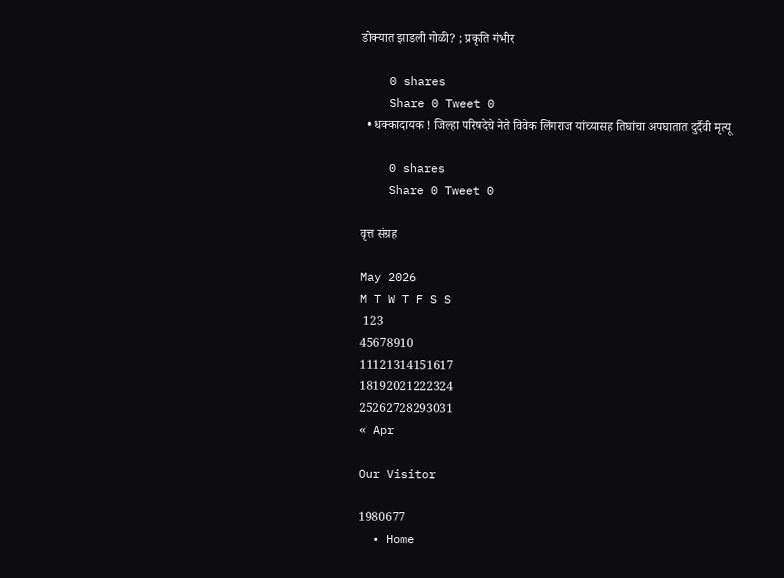डोक्यात झाडली गोळी? ; प्रकृति गंभीर

    0 shares
    Share 0 Tweet 0
  • धक्कादायक ! जिल्हा परिषदेचे नेते विवेक लिंगराज यांच्यासह तिघांचा अपघातात दुर्दैवी मृत्यू

    0 shares
    Share 0 Tweet 0

वृत्त संग्रह

May 2026
M T W T F S S
 123
45678910
11121314151617
18192021222324
25262728293031
« Apr

Our Visitor

1980677
  • Home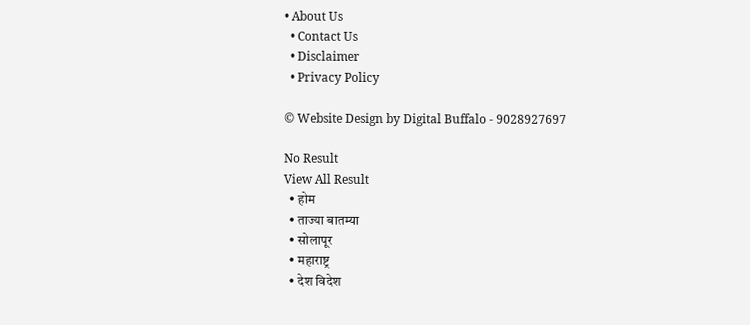• About Us
  • Contact Us
  • Disclaimer
  • Privacy Policy

© Website Design by Digital Buffalo - 9028927697

No Result
View All Result
  • होम
  • ताज्या बातम्या
  • सोलापूर
  • महाराष्ट्र
  • देश विदेश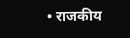• राजकीय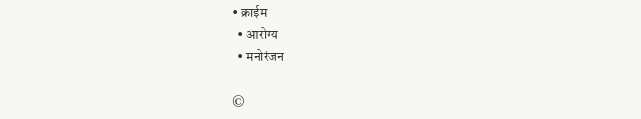• क्राईम
  • आरोग्य
  • मनोरंजन

©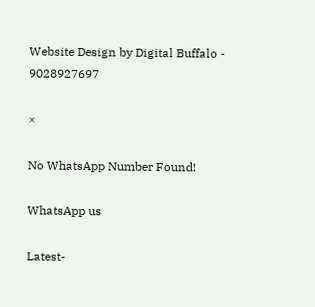Website Design by Digital Buffalo - 9028927697

×

No WhatsApp Number Found!

WhatsApp us

Latest-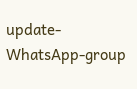update-WhatsApp-group